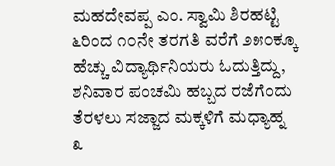ಮಹದೇವಪ್ಪ ಎಂ. ಸ್ವಾಮಿ ಶಿರಹಟ್ಟಿ
೬ರಿಂದ ೧೦ನೇ ತರಗತಿ ವರೆಗೆ ೨೫೦ಕ್ಕೂ ಹೆಚ್ಚು ವಿದ್ಯಾರ್ಥಿನಿಯರು ಓದುತ್ತಿದ್ದು, ಶನಿವಾರ ಪಂಚಮಿ ಹಬ್ಬದ ರಜೆಗೆಂದು ತೆರಳಲು ಸಜ್ಜಾದ ಮಕ್ಕಳಿಗೆ ಮಧ್ಯಾಹ್ನ ೩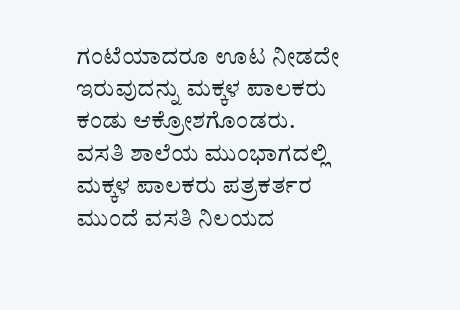ಗಂಟೆಯಾದರೂ ಊಟ ನೀಡದೇ ಇರುವುದನ್ನು ಮಕ್ಕಳ ಪಾಲಕರು ಕಂಡು ಆಕ್ರೋಶಗೊಂಡರು.
ವಸತಿ ಶಾಲೆಯ ಮುಂಭಾಗದಲ್ಲಿ ಮಕ್ಕಳ ಪಾಲಕರು ಪತ್ರಕರ್ತರ ಮುಂದೆ ವಸತಿ ನಿಲಯದ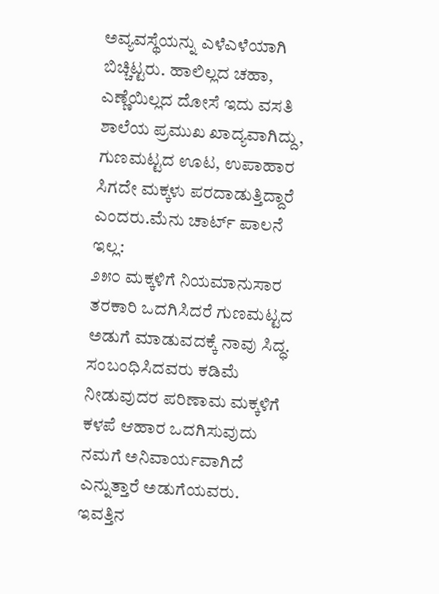ಅವ್ಯವಸ್ಥೆಯನ್ನು ಎಳೆಎಳೆಯಾಗಿ ಬಿಚ್ಚಿಟ್ಟರು. ಹಾಲಿಲ್ಲದ ಚಹಾ, ಎಣ್ಣೆಯಿಲ್ಲದ ದೋಸೆ ಇದು ವಸತಿ ಶಾಲೆಯ ಪ್ರಮುಖ ಖಾದ್ಯವಾಗಿದ್ದು, ಗುಣಮಟ್ಟದ ಊಟ, ಉಪಾಹಾರ ಸಿಗದೇ ಮಕ್ಕಳು ಪರದಾಡುತ್ತಿದ್ದಾರೆ ಎಂದರು.ಮೆನು ಚಾರ್ಟ್ ಪಾಲನೆ ಇಲ್ಲ:
೨೫೦ ಮಕ್ಕಳಿಗೆ ನಿಯಮಾನುಸಾರ ತರಕಾರಿ ಒದಗಿಸಿದರೆ ಗುಣಮಟ್ಟದ ಅಡುಗೆ ಮಾಡುವದಕ್ಕೆ ನಾವು ಸಿದ್ಧ. ಸಂಬಂಧಿಸಿದವರು ಕಡಿಮೆ ನೀಡುವುದರ ಪರಿಣಾಮ ಮಕ್ಕಳಿಗೆ ಕಳಪೆ ಆಹಾರ ಒದಗಿಸುವುದು ನಮಗೆ ಅನಿವಾರ್ಯವಾಗಿದೆ ಎನ್ನುತ್ತಾರೆ ಅಡುಗೆಯವರು.
ಇವತ್ತಿನ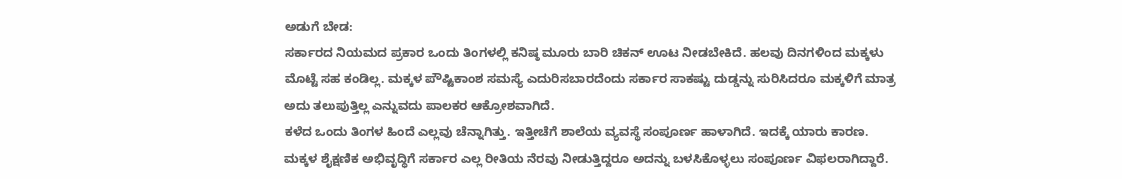ಅಡುಗೆ ಬೇಡ:
ಸರ್ಕಾರದ ನಿಯಮದ ಪ್ರಕಾರ ಒಂದು ತಿಂಗಳಲ್ಲಿ ಕನಿಷ್ಠ ಮೂರು ಬಾರಿ ಚಿಕನ್ ಊಟ ನೀಡಬೇಕಿದೆ. ಹಲವು ದಿನಗಳಿಂದ ಮಕ್ಕಳು ಮೊಟ್ಟೆ ಸಹ ಕಂಡಿಲ್ಲ. ಮಕ್ಕಳ ಪೌಷ್ಟಿಕಾಂಶ ಸಮಸ್ಯೆ ಎದುರಿಸಬಾರದೆಂದು ಸರ್ಕಾರ ಸಾಕಷ್ಟು ದುಡ್ಡನ್ನು ಸುರಿಸಿದರೂ ಮಕ್ಕಳಿಗೆ ಮಾತ್ರ ಅದು ತಲುಪುತ್ತಿಲ್ಲ ಎನ್ನುವದು ಪಾಲಕರ ಆಕ್ರೋಶವಾಗಿದೆ.
ಕಳೆದ ಒಂದು ತಿಂಗಳ ಹಿಂದೆ ಎಲ್ಲವು ಚೆನ್ನಾಗಿತ್ತು. ಇತ್ತೀಚೆಗೆ ಶಾಲೆಯ ವ್ಯವಸ್ಥೆ ಸಂಪೂರ್ಣ ಹಾಳಾಗಿದೆ. ಇದಕ್ಕೆ ಯಾರು ಕಾರಣ. ಮಕ್ಕಳ ಶೈಕ್ಷಣಿಕ ಅಭಿವೃದ್ಧಿಗೆ ಸರ್ಕಾರ ಎಲ್ಲ ರೀತಿಯ ನೆರವು ನೀಡುತ್ತಿದ್ದರೂ ಅದನ್ನು ಬಳಸಿಕೊಳ್ಳಲು ಸಂಪೂರ್ಣ ವಿಫಲರಾಗಿದ್ದಾರೆ.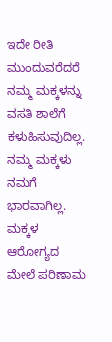ಇದೇ ರೀತಿ ಮುಂದುವರೆದರೆ ನಮ್ಮ ಮಕ್ಕಳನ್ನು ವಸತಿ ಶಾಲೆಗೆ ಕಳುಹಿಸುವುದಿಲ್ಲ. ನಮ್ಮ ಮಕ್ಕಳು ನಮಗೆ ಭಾರವಾಗಿಲ್ಲ. ಮಕ್ಕಳ ಆರೋಗ್ಯದ ಮೇಲೆ ಪರಿಣಾಮ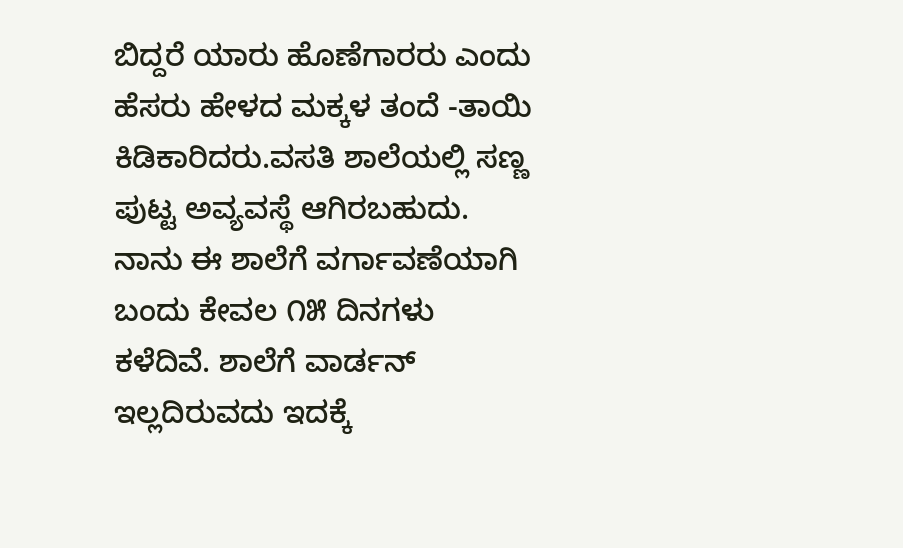ಬಿದ್ದರೆ ಯಾರು ಹೊಣೆಗಾರರು ಎಂದು ಹೆಸರು ಹೇಳದ ಮಕ್ಕಳ ತಂದೆ -ತಾಯಿ ಕಿಡಿಕಾರಿದರು.ವಸತಿ ಶಾಲೆಯಲ್ಲಿ ಸಣ್ಣ ಪುಟ್ಟ ಅವ್ಯವಸ್ಥೆ ಆಗಿರಬಹುದು. ನಾನು ಈ ಶಾಲೆಗೆ ವರ್ಗಾವಣೆಯಾಗಿ ಬಂದು ಕೇವಲ ೧೫ ದಿನಗಳು ಕಳೆದಿವೆ. ಶಾಲೆಗೆ ವಾರ್ಡನ್ ಇಲ್ಲದಿರುವದು ಇದಕ್ಕೆ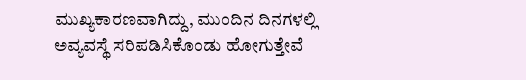ಮುಖ್ಯಕಾರಣವಾಗಿದ್ದು, ಮುಂದಿನ ದಿನಗಳಲ್ಲಿ ಅವ್ಯವಸ್ಥೆ ಸರಿಪಡಿಸಿಕೊಂಡು ಹೋಗುತ್ತೇವೆ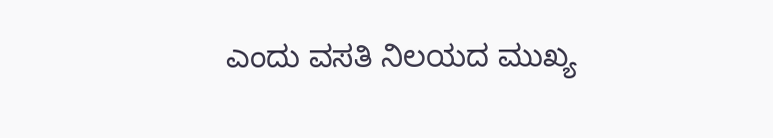ಎಂದು ವಸತಿ ನಿಲಯದ ಮುಖ್ಯ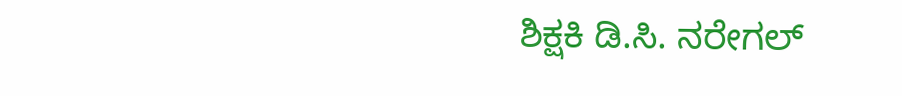ಶಿಕ್ಷಕಿ ಡಿ.ಸಿ. ನರೇಗಲ್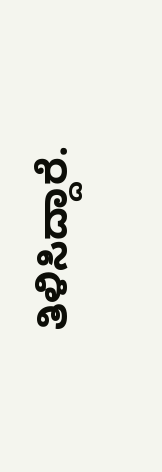ತಿಳಿಸಿದ್ದಾರೆ.